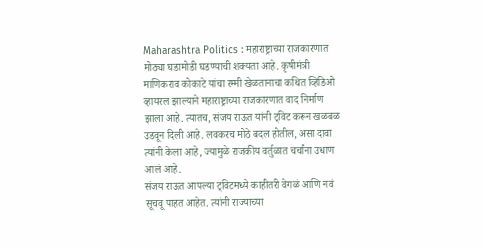Maharashtra Politics : महाराष्ट्राच्या राजकारणात मोठ्या घडामोडी घडण्याची शक्यता आहे. कृषीमंत्री माणिकराव कोकाटे यांचा रम्मी खेळतानाचा कथित व्हिडिओ व्हायरल झाल्याने महाराष्ट्राच्या राजकारणात वाद निर्माण झाला आहे. त्यातच, संजय राऊत यांनी ट्विट करून खळबळ उडवून दिली आहे. लवकरच मोठे बदल होतील, असा दावा त्यांनी केला आहे, ज्यामुळे राजकीय वर्तुळात चर्चांना उधाण आलं आहे.
संजय राऊत आपल्या ट्विटमध्ये काहीतरी वेगळं आणि नवं सूचवू पाहत आहेत. त्यांनी राज्याच्या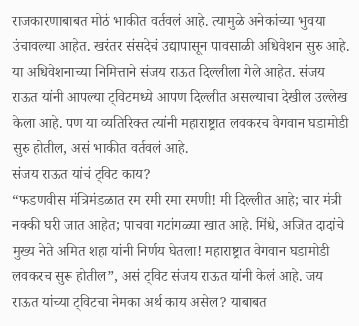राजकारणाबाबत मोठं भाकीत वर्तवलं आहे. त्यामुळे अनेकांच्या भुवया उंचावल्या आहेत. खरंतर संसदेचं उद्यापासून पावसाळी अधिवेशन सुरु आहे. या अधिवेशनाच्या निमित्ताने संजय राऊत दिल्लीला गेले आहेत. संजय राऊत यांनी आपल्या ट्विटमध्ये आपण दिल्लीत असल्याचा देखील उल्लेख केला आहे. पण या व्यतिरिक्त त्यांनी महाराष्ट्रात लवकरच वेगवान घडामोडी सुरु होतील, असं भाकीत वर्तवलं आहे.
संजय राऊत यांचं ट्विट काय?
“फडणवीस मंत्रिमंडळात रम रमी रमा रमणी! मी दिल्लीत आहे; चार मंत्री नक्की घरी जात आहेत; पाचवा गटांगळ्या खात आहे. मिंधे, अजित दादांचे मुख्य नेते अमित शहा यांनी निर्णय घेतला! महाराष्ट्रात वेगवान घडामोडी लवकरच सुरू होतील”, असं ट्विट संजय राऊत यांनी केलं आहे. जय राऊत यांच्या ट्विटचा नेमका अर्थ काय असेल? याबाबत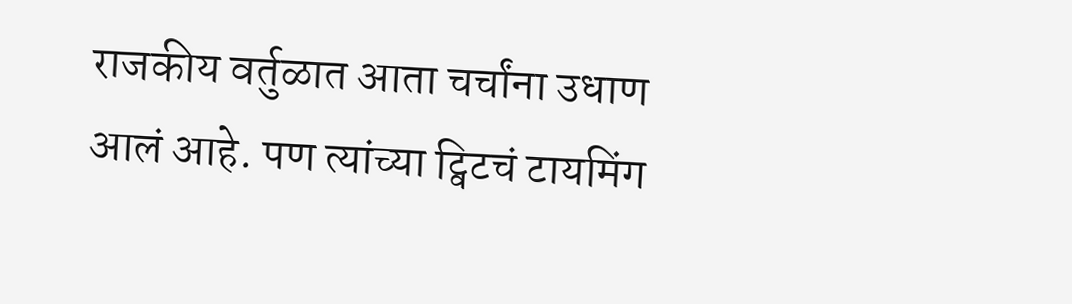राजकीय वर्तुळात आता चर्चांना उधाण आलं आहे. पण त्यांच्या ट्विटचं टायमिंग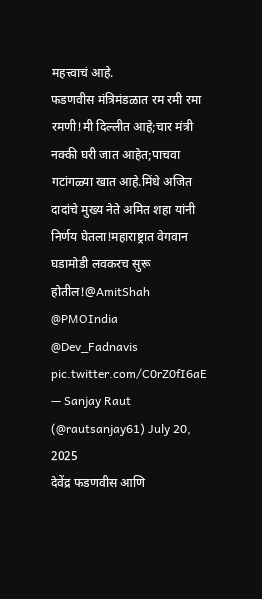महत्त्वाचं आहे.
फडणवीस मंत्रिमंडळात रम रमी रमा रमणी!मी दिल्लीत आहे;चार मंत्री नक्की घरी जात आहेत;पाचवा गटांगळ्या खात आहे.मिंधे अजित दादांचे मुख्य नेते अमित शहा यांनी निर्णय घेतला!महाराष्ट्रात वेगवान घडामोडी लवकरच सुरू होतील!@AmitShah @PMOIndia @Dev_Fadnavis pic.twitter.com/C0rZ0fI6aE
— Sanjay Raut (@rautsanjay61) July 20, 2025
देवेंद्र फडणवीस आणि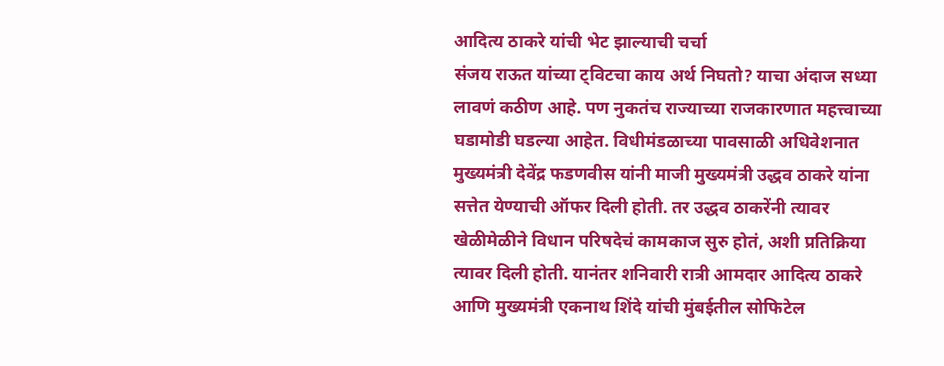आदित्य ठाकरे यांची भेट झाल्याची चर्चा
संजय राऊत यांच्या ट्विटचा काय अर्थ निघतो? याचा अंदाज सध्या लावणं कठीण आहे. पण नुकतंच राज्याच्या राजकारणात महत्त्वाच्या घडामोडी घडल्या आहेत. विधीमंडळाच्या पावसाळी अधिवेशनात मुख्यमंत्री देवेंद्र फडणवीस यांनी माजी मुख्यमंत्री उद्धव ठाकरे यांना सत्तेत येण्याची ऑफर दिली होती. तर उद्धव ठाकरेंनी त्यावर खेळीमेळीने विधान परिषदेचं कामकाज सुरु होतं, अशी प्रतिक्रिया त्यावर दिली होती. यानंतर शनिवारी रात्री आमदार आदित्य ठाकरे आणि मुख्यमंत्री एकनाथ शिंदे यांची मुंबईतील सोफिटेल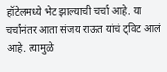हॉटेलमध्ये भेट झाल्याची चर्चा आहे. या चर्चांनंतर आता संजय राऊत यांचं ट्विट आलं आहे. त्यामुळे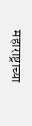महाराष्ट्राच्या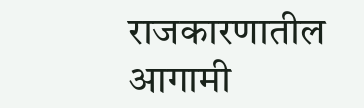राजकारणातील आगामी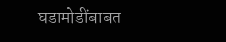घडामोडींबाबत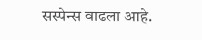सस्पेन्स वाढला आहे.